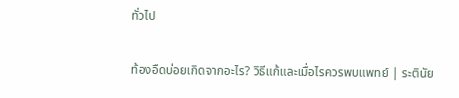ทั่วไป

ท้องอืดบ่อยเกิดจากอะไร? วิธีแก้และเมื่อไรควรพบแพทย์ | ระตินัย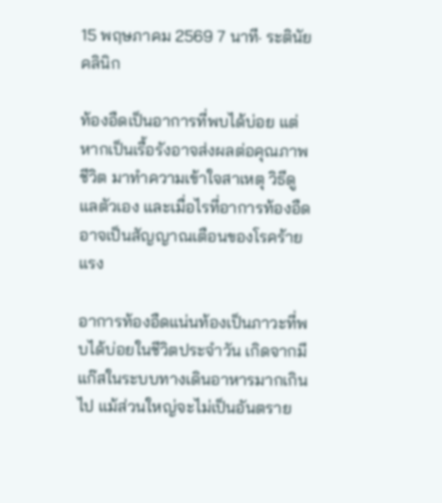15 พฤษภาคม 2569 7 นาที· ระตินัยคลินิก

ท้องอืดเป็นอาการที่พบได้บ่อย แต่หากเป็นเรื้อรังอาจส่งผลต่อคุณภาพชีวิต มาทำความเข้าใจสาเหตุ วิธีดูแลตัวเอง และเมื่อไรที่อาการท้องอืดอาจเป็นสัญญาณเตือนของโรคร้ายแรง

อาการท้องอืดแน่นท้องเป็นภาวะที่พบได้บ่อยในชีวิตประจำวัน เกิดจากมีแก๊สในระบบทางเดินอาหารมากเกินไป แม้ส่วนใหญ่จะไม่เป็นอันตราย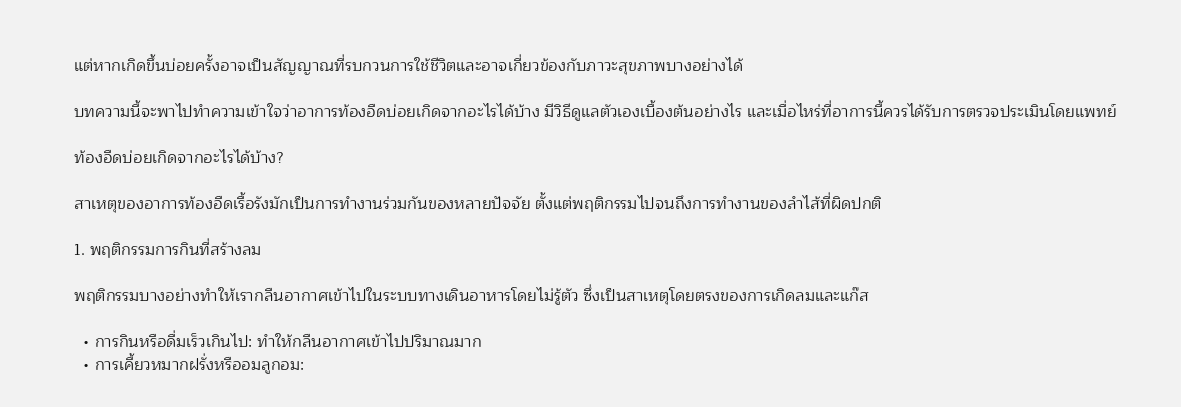แต่หากเกิดขึ้นบ่อยครั้งอาจเป็นสัญญาณที่รบกวนการใช้ชีวิตและอาจเกี่ยวข้องกับภาวะสุขภาพบางอย่างได้

บทความนี้จะพาไปทำความเข้าใจว่าอาการท้องอืดบ่อยเกิดจากอะไรได้บ้าง มีวิธีดูแลตัวเองเบื้องต้นอย่างไร และเมื่อไหร่ที่อาการนี้ควรได้รับการตรวจประเมินโดยแพทย์

ท้องอืดบ่อยเกิดจากอะไรได้บ้าง?

สาเหตุของอาการท้องอืดเรื้อรังมักเป็นการทำงานร่วมกันของหลายปัจจัย ตั้งแต่พฤติกรรมไปจนถึงการทำงานของลำไส้ที่ผิดปกติ

1. พฤติกรรมการกินที่สร้างลม

พฤติกรรมบางอย่างทำให้เรากลืนอากาศเข้าไปในระบบทางเดินอาหารโดยไม่รู้ตัว ซึ่งเป็นสาเหตุโดยตรงของการเกิดลมและแก๊ส

  • การกินหรือดื่มเร็วเกินไป: ทำให้กลืนอากาศเข้าไปปริมาณมาก
  • การเคี้ยวหมากฝรั่งหรืออมลูกอม: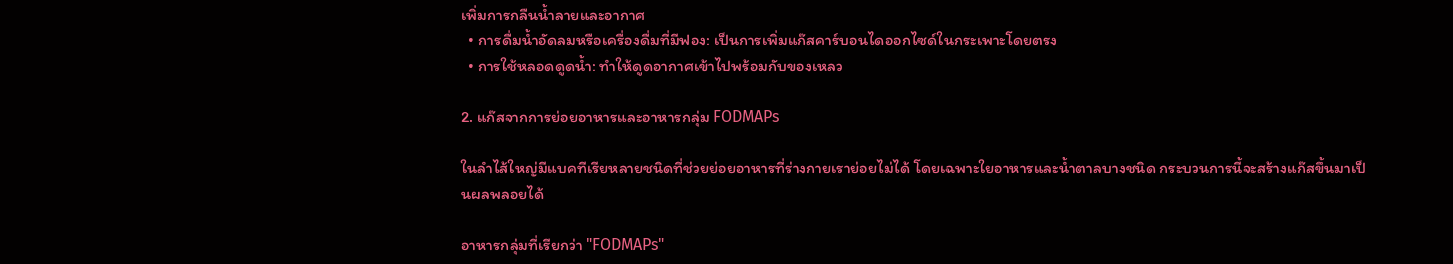เพิ่มการกลืนน้ำลายและอากาศ
  • การดื่มน้ำอัดลมหรือเครื่องดื่มที่มีฟอง: เป็นการเพิ่มแก๊สคาร์บอนไดออกไซด์ในกระเพาะโดยตรง
  • การใช้หลอดดูดน้ำ: ทำให้ดูดอากาศเข้าไปพร้อมกับของเหลว

2. แก๊สจากการย่อยอาหารและอาหารกลุ่ม FODMAPs

ในลำไส้ใหญ่มีแบคทีเรียหลายชนิดที่ช่วยย่อยอาหารที่ร่างกายเราย่อยไม่ได้ โดยเฉพาะใยอาหารและน้ำตาลบางชนิด กระบวนการนี้จะสร้างแก๊สขึ้นมาเป็นผลพลอยได้

อาหารกลุ่มที่เรียกว่า "FODMAPs"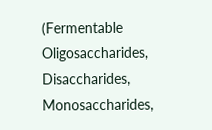(Fermentable Oligosaccharides, Disaccharides, Monosaccharides,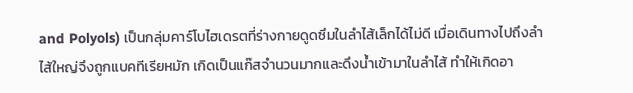and Polyols) เป็นกลุ่มคาร์โบไฮเดรตที่ร่างกายดูดซึมในลำไส้เล็กได้ไม่ดี เมื่อเดินทางไปถึงลำไส้ใหญ่จึงถูกแบคทีเรียหมัก เกิดเป็นแก๊สจำนวนมากและดึงน้ำเข้ามาในลำไส้ ทำให้เกิดอา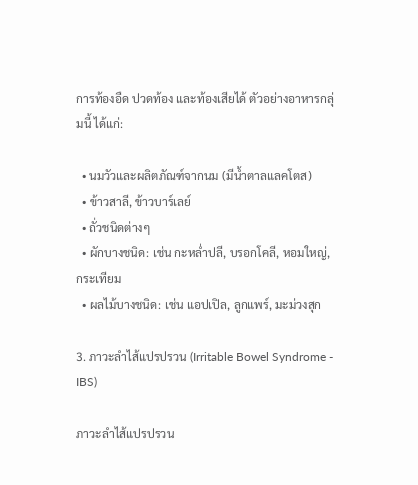การท้องอืด ปวดท้อง และท้องเสียได้ ตัวอย่างอาหารกลุ่มนี้ ได้แก่:

  • นมวัวและผลิตภัณฑ์จากนม (มีน้ำตาลแลคโตส)
  • ข้าวสาลี, ข้าวบาร์เลย์
  • ถั่วชนิดต่างๆ
  • ผักบางชนิด: เช่น กะหล่ำปลี, บรอกโคลี, หอมใหญ่, กระเทียม
  • ผลไม้บางชนิด: เช่น แอปเปิล, ลูกแพร์, มะม่วงสุก

3. ภาวะลำไส้แปรปรวน (Irritable Bowel Syndrome - IBS)

ภาวะลำไส้แปรปรวน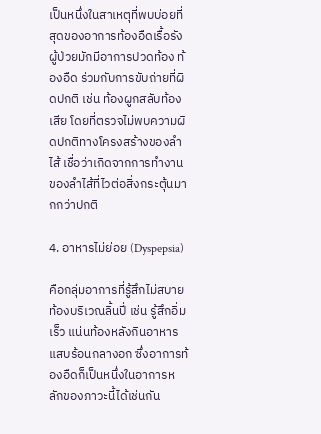เป็นหนึ่งในสาเหตุที่พบบ่อยที่สุดของอาการท้องอืดเรื้อรัง ผู้ป่วยมักมีอาการปวดท้อง ท้องอืด ร่วมกับการขับถ่ายที่ผิดปกติ เช่น ท้องผูกสลับท้องเสีย โดยที่ตรวจไม่พบความผิดปกติทางโครงสร้างของลำไส้ เชื่อว่าเกิดจากการทำงานของลำไส้ที่ไวต่อสิ่งกระตุ้นมากกว่าปกติ

4. อาหารไม่ย่อย (Dyspepsia)

คือกลุ่มอาการที่รู้สึกไม่สบายท้องบริเวณลิ้นปี่ เช่น รู้สึกอิ่มเร็ว แน่นท้องหลังกินอาหาร แสบร้อนกลางอก ซึ่งอาการท้องอืดก็เป็นหนึ่งในอาการหลักของภาวะนี้ได้เช่นกัน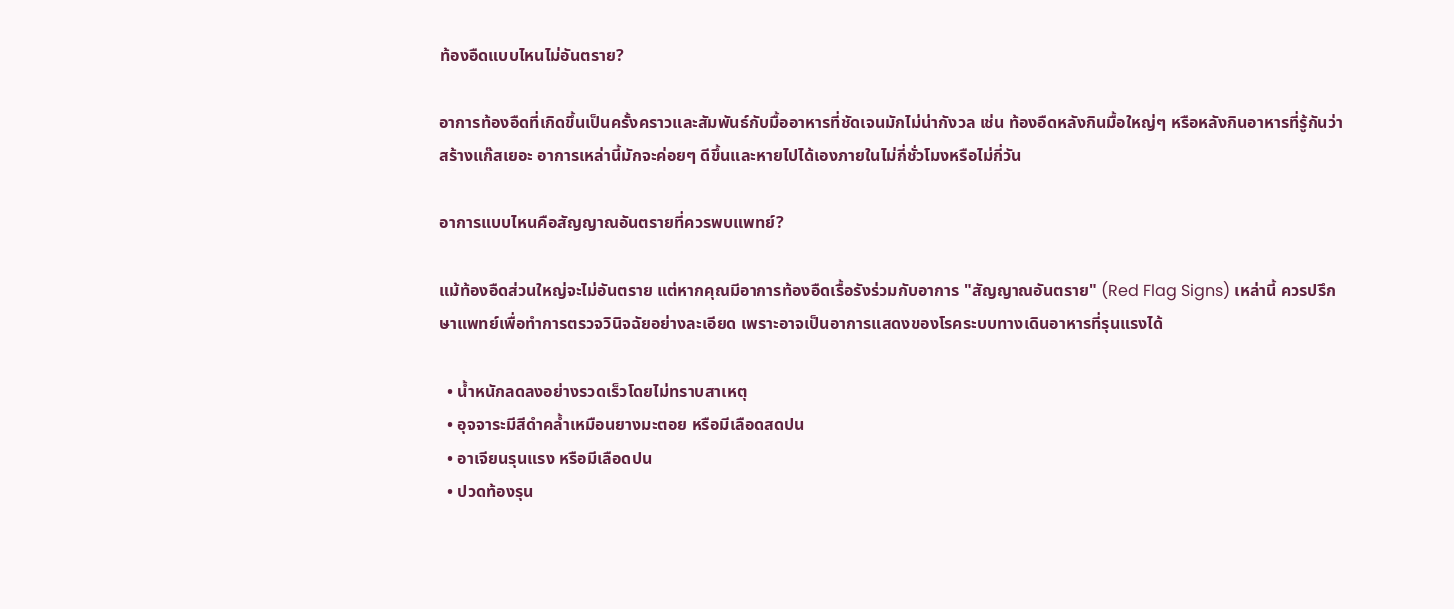ท้องอืดแบบไหนไม่อันตราย?

อาการท้องอืดที่เกิดขึ้นเป็นครั้งคราวและสัมพันธ์กับมื้ออาหารที่ชัดเจนมักไม่น่ากังวล เช่น ท้องอืดหลังกินมื้อใหญ่ๆ หรือหลังกินอาหารที่รู้กันว่าสร้างแก๊สเยอะ อาการเหล่านี้มักจะค่อยๆ ดีขึ้นและหายไปได้เองภายในไม่กี่ชั่วโมงหรือไม่กี่วัน

อาการแบบไหนคือสัญญาณอันตรายที่ควรพบแพทย์?

แม้ท้องอืดส่วนใหญ่จะไม่อันตราย แต่หากคุณมีอาการท้องอืดเรื้อรังร่วมกับอาการ "สัญญาณอันตราย" (Red Flag Signs) เหล่านี้ ควรปรึกษาแพทย์เพื่อทำการตรวจวินิจฉัยอย่างละเอียด เพราะอาจเป็นอาการแสดงของโรคระบบทางเดินอาหารที่รุนแรงได้

  • น้ำหนักลดลงอย่างรวดเร็วโดยไม่ทราบสาเหตุ
  • อุจจาระมีสีดำคล้ำเหมือนยางมะตอย หรือมีเลือดสดปน
  • อาเจียนรุนแรง หรือมีเลือดปน
  • ปวดท้องรุน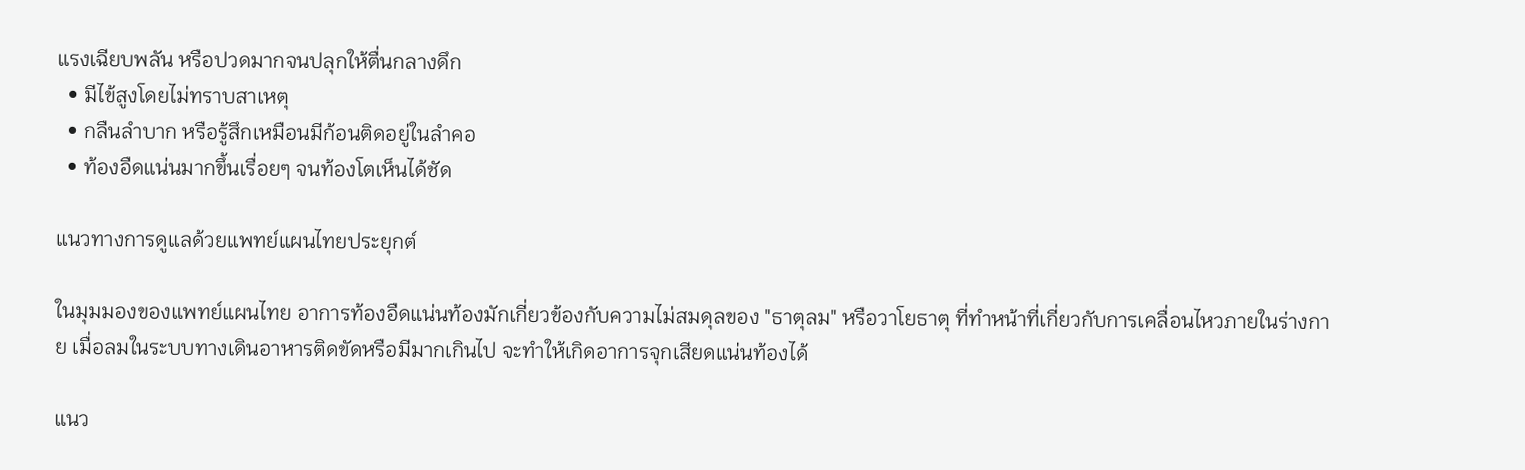แรงเฉียบพลัน หรือปวดมากจนปลุกให้ตื่นกลางดึก
  • มีไข้สูงโดยไม่ทราบสาเหตุ
  • กลืนลำบาก หรือรู้สึกเหมือนมีก้อนติดอยู่ในลำคอ
  • ท้องอืดแน่นมากขึ้นเรื่อยๆ จนท้องโตเห็นได้ชัด

แนวทางการดูแลด้วยแพทย์แผนไทยประยุกต์

ในมุมมองของแพทย์แผนไทย อาการท้องอืดแน่นท้องมักเกี่ยวข้องกับความไม่สมดุลของ "ธาตุลม" หรือวาโยธาตุ ที่ทำหน้าที่เกี่ยวกับการเคลื่อนไหวภายในร่างกาย เมื่อลมในระบบทางเดินอาหารติดขัดหรือมีมากเกินไป จะทำให้เกิดอาการจุกเสียดแน่นท้องได้

แนว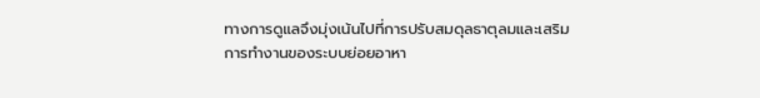ทางการดูแลจึงมุ่งเน้นไปที่การปรับสมดุลธาตุลมและเสริมการทำงานของระบบย่อยอาหา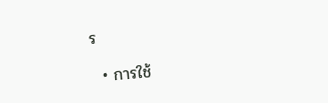ร

  • การใช้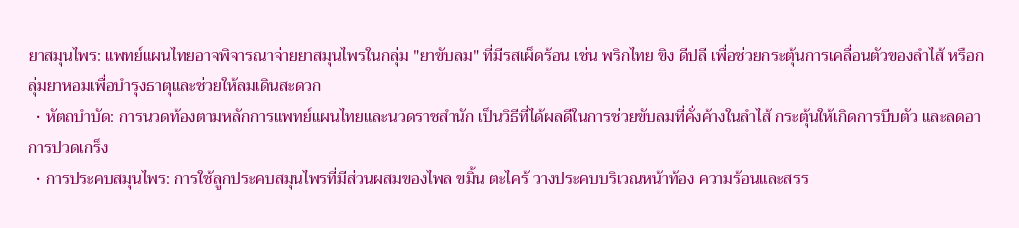ยาสมุนไพร: แพทย์แผนไทยอาจพิจารณาจ่ายยาสมุนไพรในกลุ่ม "ยาขับลม" ที่มีรสเผ็ดร้อน เช่น พริกไทย ขิง ดีปลี เพื่อช่วยกระตุ้นการเคลื่อนตัวของลำไส้ หรือกลุ่มยาหอมเพื่อบำรุงธาตุและช่วยให้ลมเดินสะดวก
  • หัตถบำบัด: การนวดท้องตามหลักการแพทย์แผนไทยและนวดราชสำนัก เป็นวิธีที่ได้ผลดีในการช่วยขับลมที่คั่งค้างในลำไส้ กระตุ้นให้เกิดการบีบตัว และลดอาการปวดเกร็ง
  • การประคบสมุนไพร: การใช้ลูกประคบสมุนไพรที่มีส่วนผสมของไพล ขมิ้น ตะไคร้ วางประคบบริเวณหน้าท้อง ความร้อนและสรร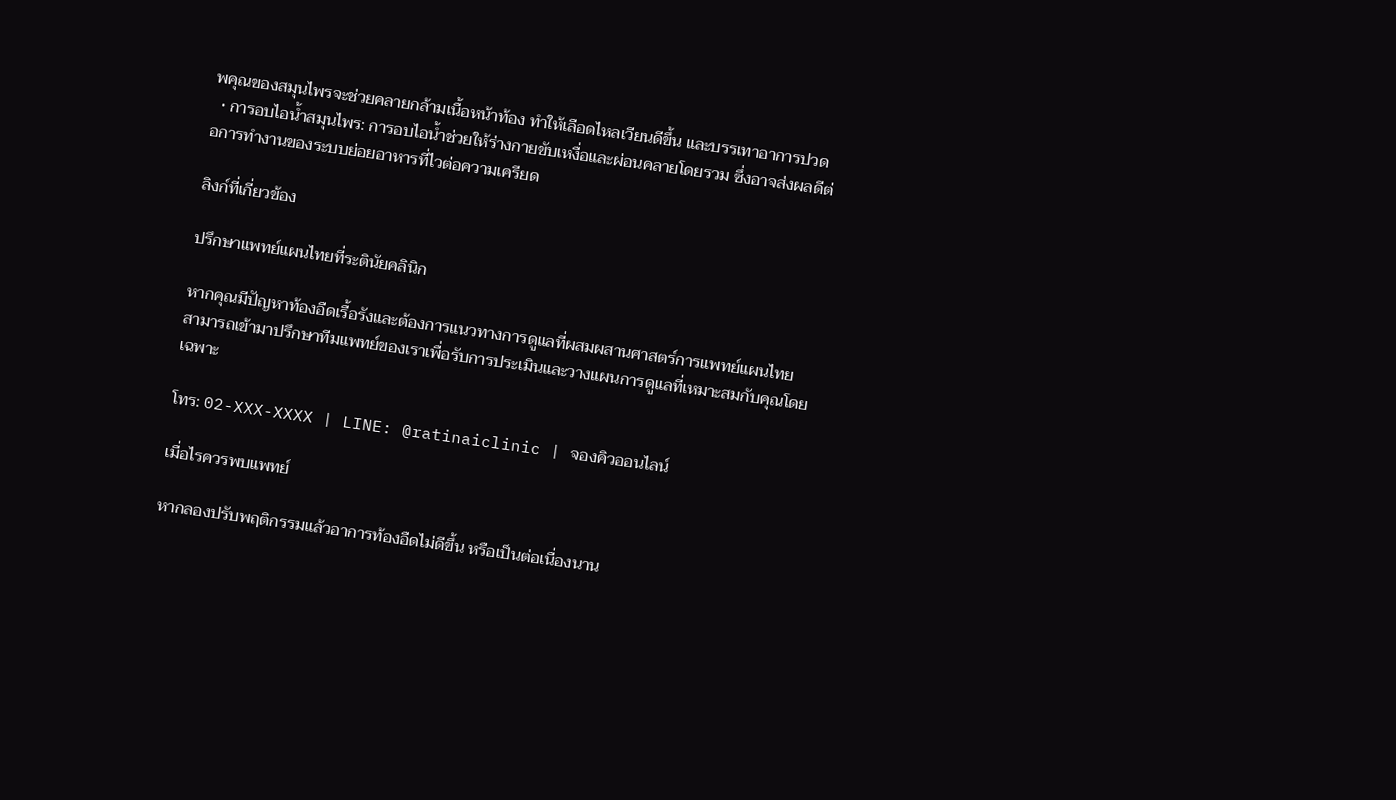พคุณของสมุนไพรจะช่วยคลายกล้ามเนื้อหน้าท้อง ทำให้เลือดไหลเวียนดีขึ้น และบรรเทาอาการปวด
  • การอบไอน้ำสมุนไพร: การอบไอน้ำช่วยให้ร่างกายขับเหงื่อและผ่อนคลายโดยรวม ซึ่งอาจส่งผลดีต่อการทำงานของระบบย่อยอาหารที่ไวต่อความเครียด

ลิงก์ที่เกี่ยวข้อง

ปรึกษาแพทย์แผนไทยที่ระตินัยคลินิก

หากคุณมีปัญหาท้องอืดเรื้อรังและต้องการแนวทางการดูแลที่ผสมผสานศาสตร์การแพทย์แผนไทย สามารถเข้ามาปรึกษาทีมแพทย์ของเราเพื่อรับการประเมินและวางแผนการดูแลที่เหมาะสมกับคุณโดยเฉพาะ

โทร: 02-XXX-XXXX | LINE: @ratinaiclinic | จองคิวออนไลน์

เมื่อไรควรพบแพทย์

หากลองปรับพฤติกรรมแล้วอาการท้องอืดไม่ดีขึ้น หรือเป็นต่อเนื่องนาน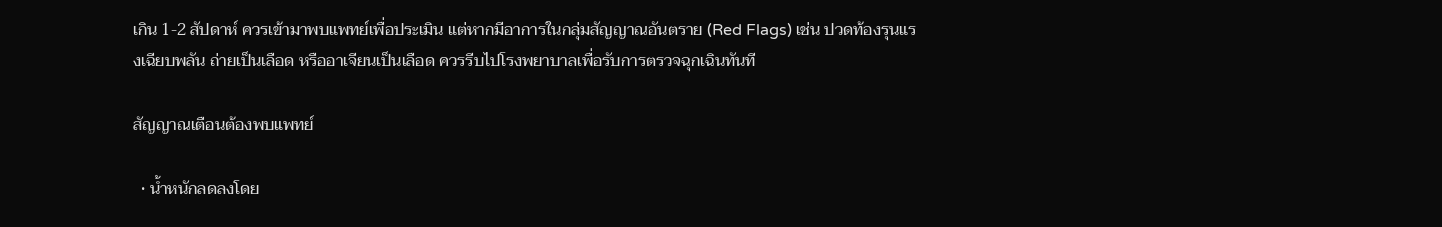เกิน 1-2 สัปดาห์ ควรเข้ามาพบแพทย์เพื่อประเมิน แต่หากมีอาการในกลุ่มสัญญาณอันตราย (Red Flags) เช่น ปวดท้องรุนแรงเฉียบพลัน ถ่ายเป็นเลือด หรืออาเจียนเป็นเลือด ควรรีบไปโรงพยาบาลเพื่อรับการตรวจฉุกเฉินทันที

สัญญาณเตือนต้องพบแพทย์

  • น้ำหนักลดลงโดย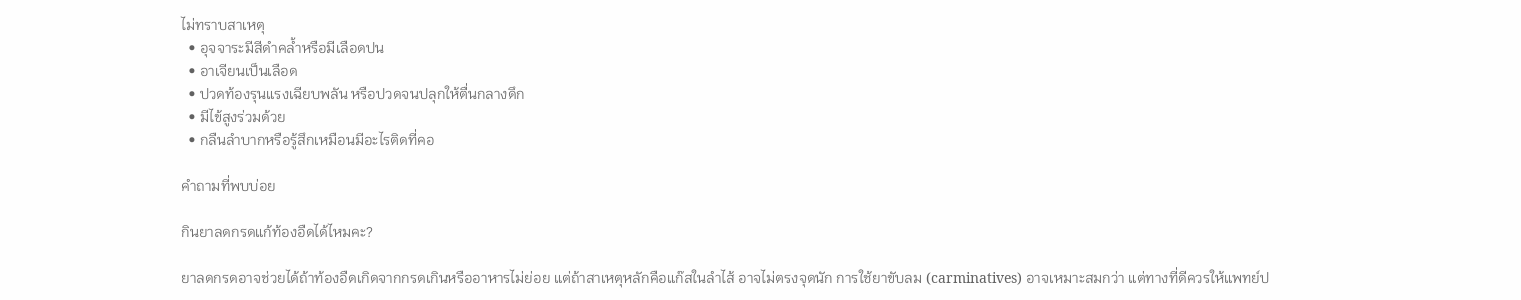ไม่ทราบสาเหตุ
  • อุจจาระมีสีดำคล้ำหรือมีเลือดปน
  • อาเจียนเป็นเลือด
  • ปวดท้องรุนแรงเฉียบพลัน หรือปวดจนปลุกให้ตื่นกลางดึก
  • มีไข้สูงร่วมด้วย
  • กลืนลำบากหรือรู้สึกเหมือนมีอะไรติดที่คอ

คำถามที่พบบ่อย

กินยาลดกรดแก้ท้องอืดได้ไหมคะ?

ยาลดกรดอาจช่วยได้ถ้าท้องอืดเกิดจากกรดเกินหรืออาหารไม่ย่อย แต่ถ้าสาเหตุหลักคือแก๊สในลำไส้ อาจไม่ตรงจุดนัก การใช้ยาขับลม (carminatives) อาจเหมาะสมกว่า แต่ทางที่ดีควรให้แพทย์ป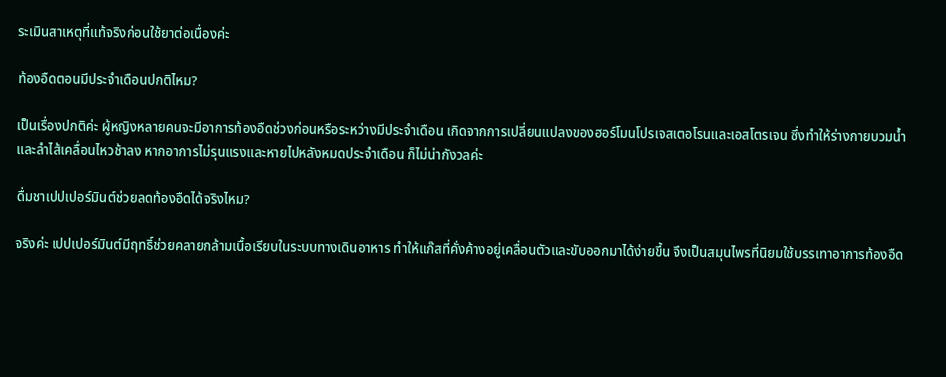ระเมินสาเหตุที่แท้จริงก่อนใช้ยาต่อเนื่องค่ะ

ท้องอืดตอนมีประจำเดือนปกติไหม?

เป็นเรื่องปกติค่ะ ผู้หญิงหลายคนจะมีอาการท้องอืดช่วงก่อนหรือระหว่างมีประจำเดือน เกิดจากการเปลี่ยนแปลงของฮอร์โมนโปรเจสเตอโรนและเอสโตรเจน ซึ่งทำให้ร่างกายบวมน้ำและลำไส้เคลื่อนไหวช้าลง หากอาการไม่รุนแรงและหายไปหลังหมดประจำเดือน ก็ไม่น่ากังวลค่ะ

ดื่มชาเปปเปอร์มินต์ช่วยลดท้องอืดได้จริงไหม?

จริงค่ะ เปปเปอร์มินต์มีฤทธิ์ช่วยคลายกล้ามเนื้อเรียบในระบบทางเดินอาหาร ทำให้แก๊สที่คั่งค้างอยู่เคลื่อนตัวและขับออกมาได้ง่ายขึ้น จึงเป็นสมุนไพรที่นิยมใช้บรรเทาอาการท้องอืด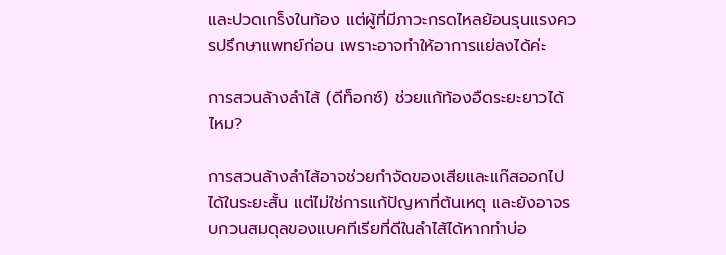และปวดเกร็งในท้อง แต่ผู้ที่มีภาวะกรดไหลย้อนรุนแรงควรปรึกษาแพทย์ก่อน เพราะอาจทำให้อาการแย่ลงได้ค่ะ

การสวนล้างลำไส้ (ดีท็อกซ์) ช่วยแก้ท้องอืดระยะยาวได้ไหม?

การสวนล้างลำไส้อาจช่วยกำจัดของเสียและแก๊สออกไปได้ในระยะสั้น แต่ไม่ใช่การแก้ปัญหาที่ต้นเหตุ และยังอาจรบกวนสมดุลของแบคทีเรียที่ดีในลำไส้ได้หากทำบ่อ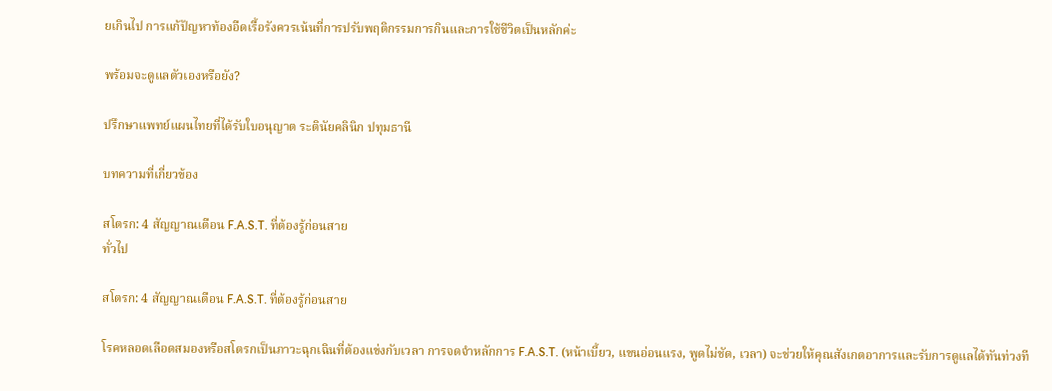ยเกินไป การแก้ปัญหาท้องอืดเรื้อรังควรเน้นที่การปรับพฤติกรรมการกินและการใช้ชีวิตเป็นหลักค่ะ

พร้อมจะดูแลตัวเองหรือยัง?

ปรึกษาแพทย์แผนไทยที่ได้รับใบอนุญาต ระตินัยคลินิก ปทุมธานี

บทความที่เกี่ยวข้อง

สโตรก: 4 สัญญาณเตือน F.A.S.T. ที่ต้องรู้ก่อนสาย
ทั่วไป

สโตรก: 4 สัญญาณเตือน F.A.S.T. ที่ต้องรู้ก่อนสาย

โรคหลอดเลือดสมองหรือสโตรกเป็นภาวะฉุกเฉินที่ต้องแข่งกับเวลา การจดจำหลักการ F.A.S.T. (หน้าเบี้ยว, แขนอ่อนแรง, พูดไม่ชัด, เวลา) จะช่วยให้คุณสังเกตอาการและรับการดูแลได้ทันท่วงที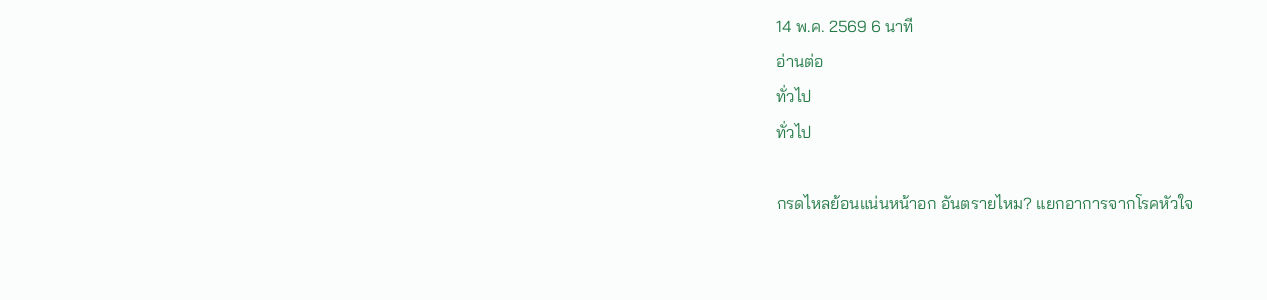14 พ.ค. 2569 6 นาที
อ่านต่อ
ทั่วไป
ทั่วไป

กรดไหลย้อนแน่นหน้าอก อันตรายไหม? แยกอาการจากโรคหัวใจ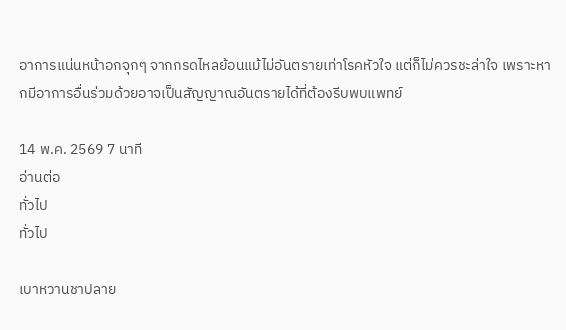อาการแน่นหน้าอกจุกๆ จากกรดไหลย้อนแม้ไม่อันตรายเท่าโรคหัวใจ แต่ก็ไม่ควรชะล่าใจ เพราะหากมีอาการอื่นร่วมด้วยอาจเป็นสัญญาณอันตรายได้ที่ต้องรีบพบแพทย์

14 พ.ค. 2569 7 นาที
อ่านต่อ
ทั่วไป
ทั่วไป

เบาหวานชาปลาย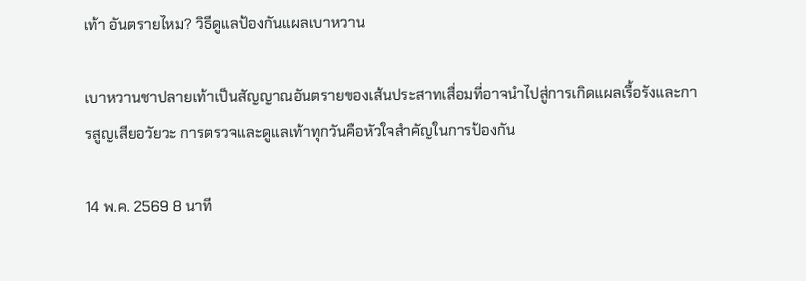เท้า อันตรายไหม? วิธีดูแลป้องกันแผลเบาหวาน

เบาหวานชาปลายเท้าเป็นสัญญาณอันตรายของเส้นประสาทเสื่อมที่อาจนำไปสู่การเกิดแผลเรื้อรังและการสูญเสียอวัยวะ การตรวจและดูแลเท้าทุกวันคือหัวใจสำคัญในการป้องกัน

14 พ.ค. 2569 8 นาที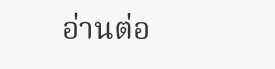อ่านต่อ